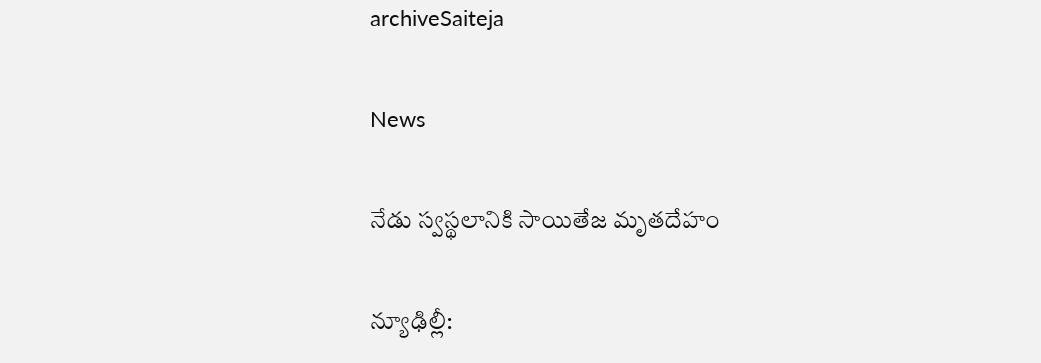archiveSaiteja

News

నేడు స్వస్థలానికి సాయితేజ మృతదేహం

న్యూఢిల్లీ: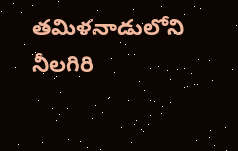త‌మిళ‌నాడులోని నీల‌గిరి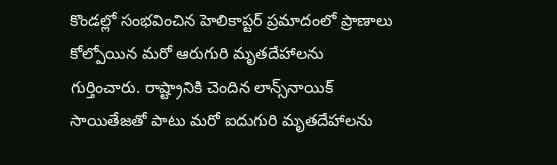కొండ‌ల్లో సంభ‌వించిన‌ హెలికాప్టర్ ప్రమాదంలో ప్రాణాలు కోల్పోయిన మరో ఆరుగురి మృతదేహాలను గుర్తించారు. రాష్ట్రానికి చెందిన లాన్స్‌నాయిక్‌ సాయితేజతో పాటు మరో ఐదుగురి మృతదేహాలను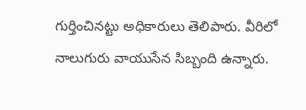గుర్తించినట్టు అధికారులు తెలిపారు. వీరిలో నాలుగురు వాయుసేన సిబ్బంది ఉన్నారు.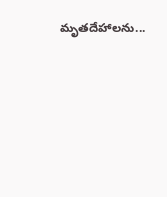మృతదేహాలను...